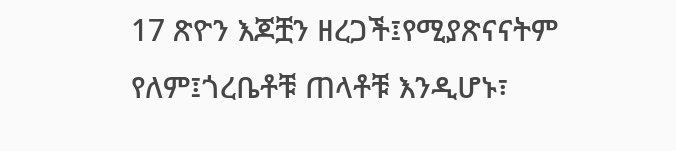17 ጽዮን እጆቿን ዘረጋች፤የሚያጽናናትም የለም፤ጎረቤቶቹ ጠላቶቹ እንዲሆኑ፣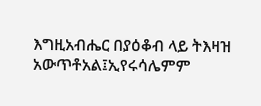እግዚአብሔር በያዕቆብ ላይ ትእዛዝ አውጥቶአል፤ኢየሩሳሌምም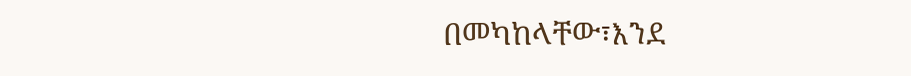በመካከላቸው፣እንደ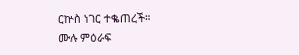ርኵስ ነገር ተቈጠረች።
ሙሉ ምዕራፍ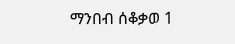ማንበብ ሰቆቃወ 1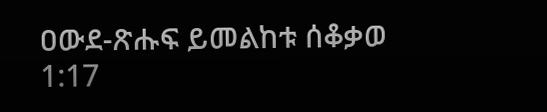ዐውደ-ጽሑፍ ይመልከቱ ሰቆቃወ 1:17